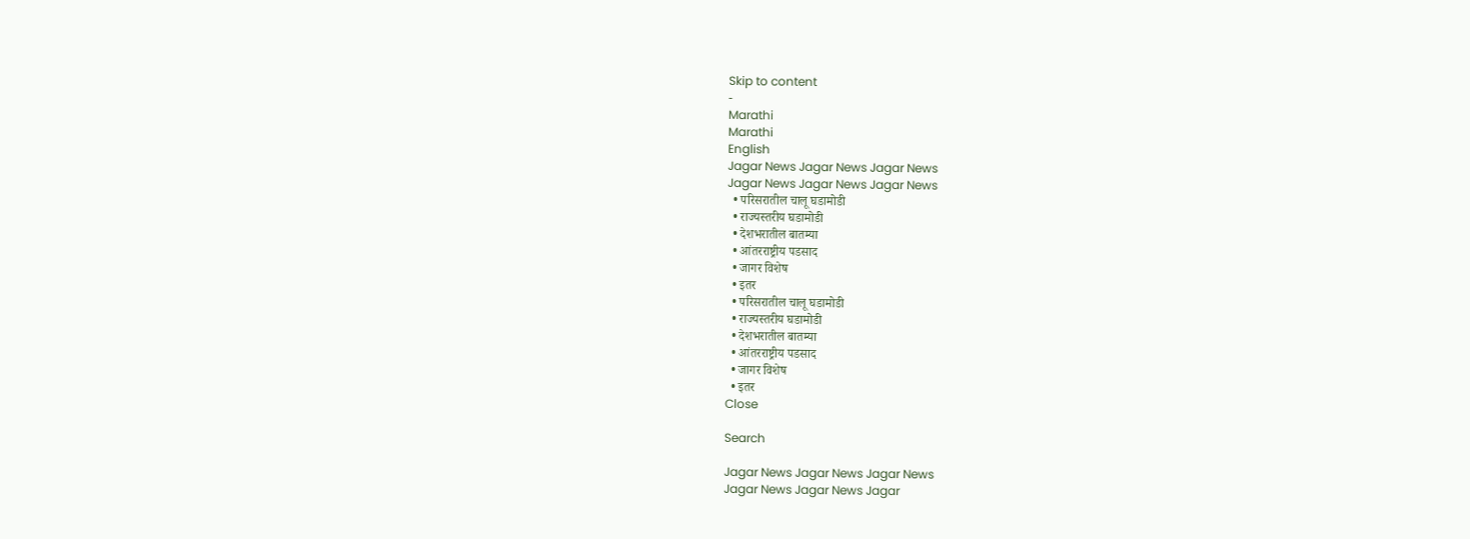Skip to content
-
Marathi
Marathi
English
Jagar News Jagar News Jagar News
Jagar News Jagar News Jagar News
  • परिसरातील चालू घडामोडी
  • राज्यस्तरीय घडामोडी
  • देशभरातील बातम्या
  • आंतरराष्ट्रीय पडसाद
  • जागर विशेष
  • इतर
  • परिसरातील चालू घडामोडी
  • राज्यस्तरीय घडामोडी
  • देशभरातील बातम्या
  • आंतरराष्ट्रीय पडसाद
  • जागर विशेष
  • इतर
Close

Search

Jagar News Jagar News Jagar News
Jagar News Jagar News Jagar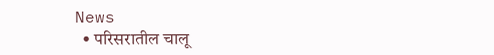News
  • परिसरातील चालू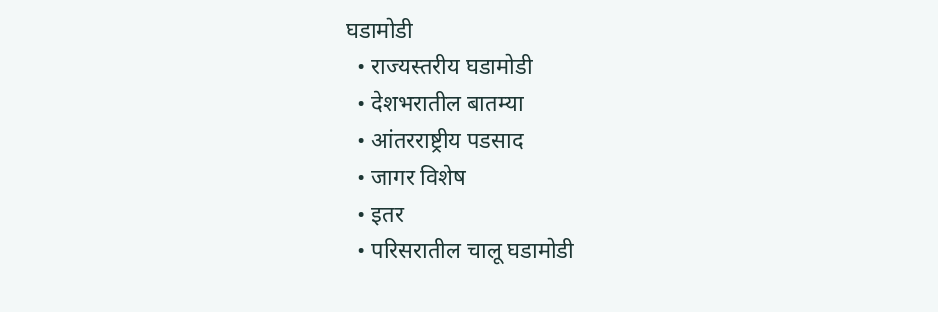घडामोडी
  • राज्यस्तरीय घडामोडी
  • देशभरातील बातम्या
  • आंतरराष्ट्रीय पडसाद
  • जागर विशेष
  • इतर
  • परिसरातील चालू घडामोडी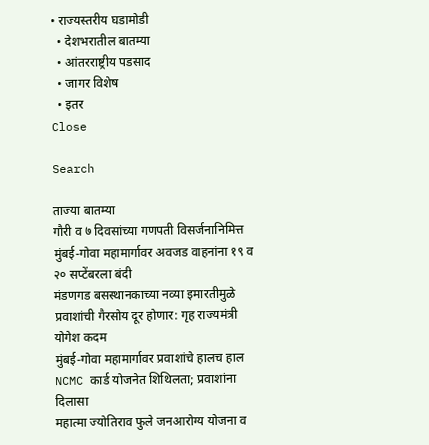• राज्यस्तरीय घडामोडी
  • देशभरातील बातम्या
  • आंतरराष्ट्रीय पडसाद
  • जागर विशेष
  • इतर
Close

Search

ताज्या बातम्या
गौरी व ७ दिवसांच्या गणपती विसर्जनानिमित्त मुंबई-गोवा महामार्गावर अवजड वाहनांना १९ व २० सप्टेंबरला बंदी
मंडणगड बसस्थानकाच्या नव्या इमारतीमुळे प्रवाशांची गैरसोय दूर होणार: गृह राज्यमंत्री योगेश कदम
मुंबई-गोवा महामार्गावर प्रवाशांचे हालच हाल
NCMC कार्ड योजनेत शिथिलता; प्रवाशांना दिलासा
महात्मा ज्योतिराव फुले जनआरोग्य योजना व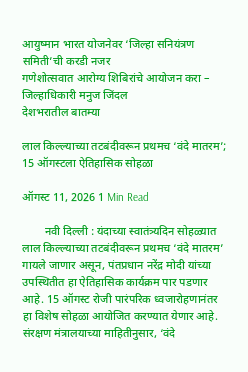आयुष्मान भारत योजनेवर ‘जिल्हा सनियंत्रण समिती’ची करडी नजर
गणेशोत्सवात आरोग्य शिबिरांचे आयोजन करा – जिल्हाधिकारी मनुज जिंदल
देशभरातील बातम्या

लाल किल्ल्याच्या तटबंदीवरून प्रथमच ‘वंदे मातरम’; 15 ऑगस्टला ऐतिहासिक सोहळा

ऑगस्ट 11, 2026 1 Min Read

        नवी दिल्ली : यंदाच्या स्वातंत्र्यदिन सोहळ्यात लाल किल्ल्याच्या तटबंदीवरून प्रथमच ‘वंदे मातरम’ गायले जाणार असून, पंतप्रधान नरेंद्र मोदी यांच्या उपस्थितीत हा ऐतिहासिक कार्यक्रम पार पडणार आहे. 15 ऑगस्ट रोजी पारंपरिक ध्वजारोहणानंतर हा विशेष सोहळा आयोजित करण्यात येणार आहे.
संरक्षण मंत्रालयाच्या माहितीनुसार, ‘वंदे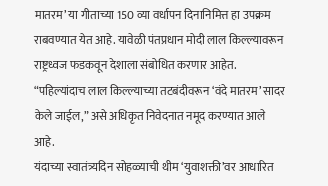मातरम’ या गीताच्या 150 व्या वर्धापन दिनानिमित्त हा उपक्रम राबवण्यात येत आहे. यावेळी पंतप्रधान मोदी लाल किल्ल्यावरून राष्ट्रध्वज फडकवून देशाला संबोधित करणार आहेत. “पहिल्यांदाच लाल किल्ल्याच्या तटबंदीवरून ‘वंदे मातरम’ सादर केले जाईल,” असे अधिकृत निवेदनात नमूद करण्यात आले आहे.
यंदाच्या स्वातंत्र्यदिन सोहळ्याची थीम ‘युवाशक्ती’वर आधारित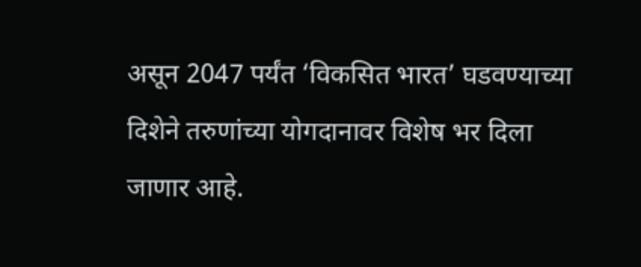असून 2047 पर्यंत ‘विकसित भारत’ घडवण्याच्या दिशेने तरुणांच्या योगदानावर विशेष भर दिला जाणार आहे.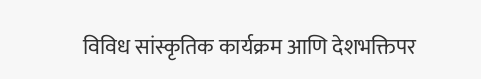विविध सांस्कृतिक कार्यक्रम आणि देशभक्तिपर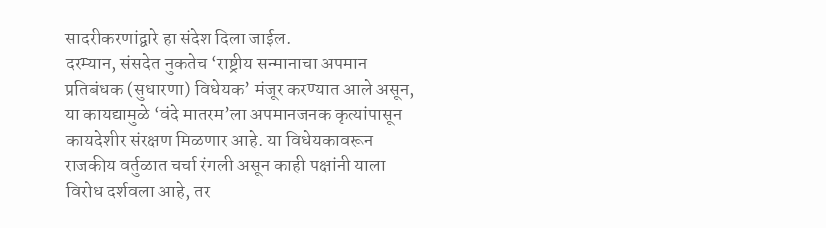सादरीकरणांद्वारे हा संदेश दिला जाईल.
दरम्यान, संसदेत नुकतेच ‘राष्ट्रीय सन्मानाचा अपमान प्रतिबंधक (सुधारणा) विधेयक’ मंजूर करण्यात आले असून, या कायद्यामुळे ‘वंदे मातरम’ला अपमानजनक कृत्यांपासून कायदेशीर संरक्षण मिळणार आहे. या विधेयकावरून राजकीय वर्तुळात चर्चा रंगली असून काही पक्षांनी याला विरोध दर्शवला आहे, तर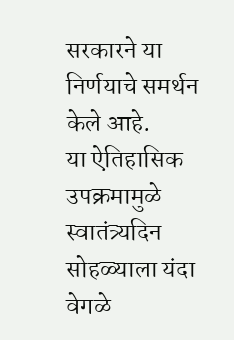सरकारने या निर्णयाचे समर्थन केले आहे.
या ऐतिहासिक उपक्रमामुळे स्वातंत्र्यदिन सोहळ्याला यंदा वेगळे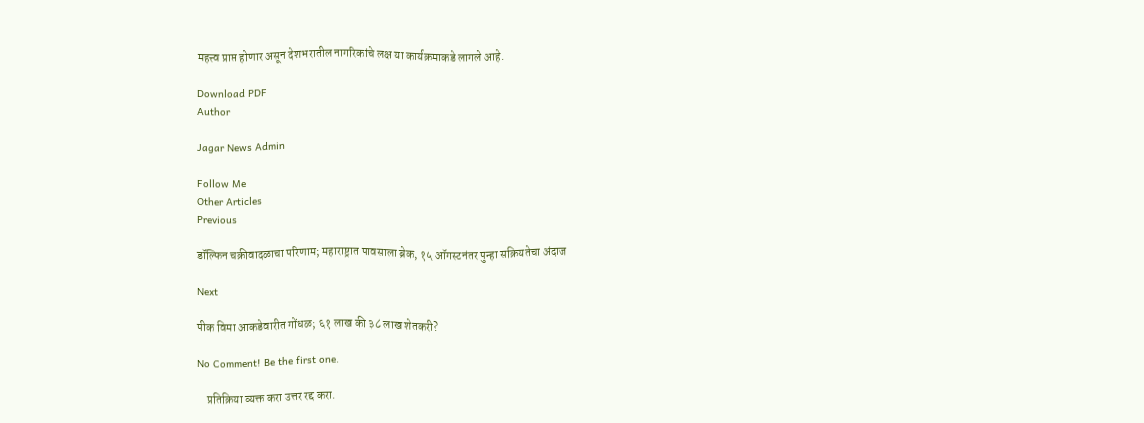महत्त्व प्राप्त होणार असून देशभरातील नागरिकांचे लक्ष या कार्यक्रमाकडे लागले आहे.

Download PDF
Author

Jagar News Admin

Follow Me
Other Articles
Previous

डॉल्फिन चक्रीवादळाचा परिणाम; महाराष्ट्रात पावसाला ब्रेक, १५ ऑगस्टनंतर पुन्हा सक्रियतेचा अंदाज

Next

पीक विमा आकडेवारीत गोंधळ; ६१ लाख की ३८ लाख शेतकरी?

No Comment! Be the first one.

    प्रतिक्रिया व्यक्त करा उत्तर रद्द करा.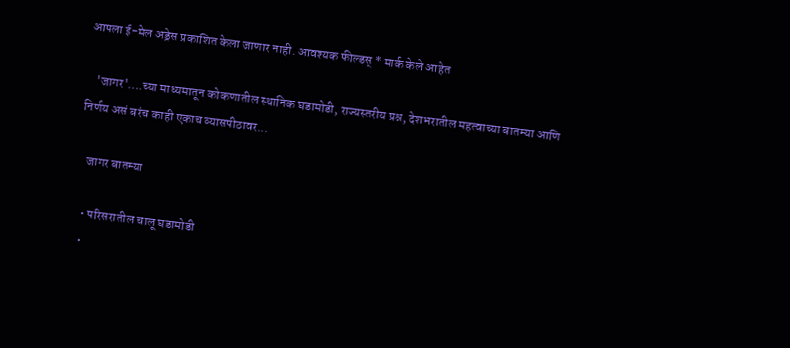आपला ई-मेल अड्रेस प्रकाशित केला जाणार नाही. आवश्यक फील्डस् * मार्क केले आहेत

    'जागर'….च्या माध्यमातून कोकणातील स्थानिक घडामोडी, राज्यस्तरीय प्रश्न, देशभरातील महत्वाच्या बातम्या आणि निर्णय असं बरंच काही एकाच व्यासपीठावर...

    जागर बातम्या

    • परिसरातील चालू घडामोडी
    •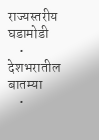राज्यस्तरीय घडामोडी
    • देशभरातील बातम्या
    •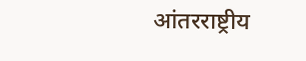आंतरराष्ट्रीय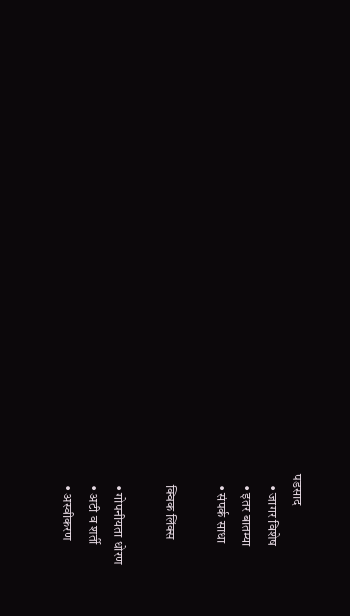पडसाद
    • जागर विशेष
    • इतर बातम्या
    • संपर्क साधा

    क्विक लिंक्स

    • गोपनीयता धोरण
    • अटी व शर्ती
    • अस्वीकरण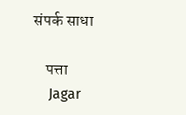संपर्क साधा

    पत्ता
    Jagar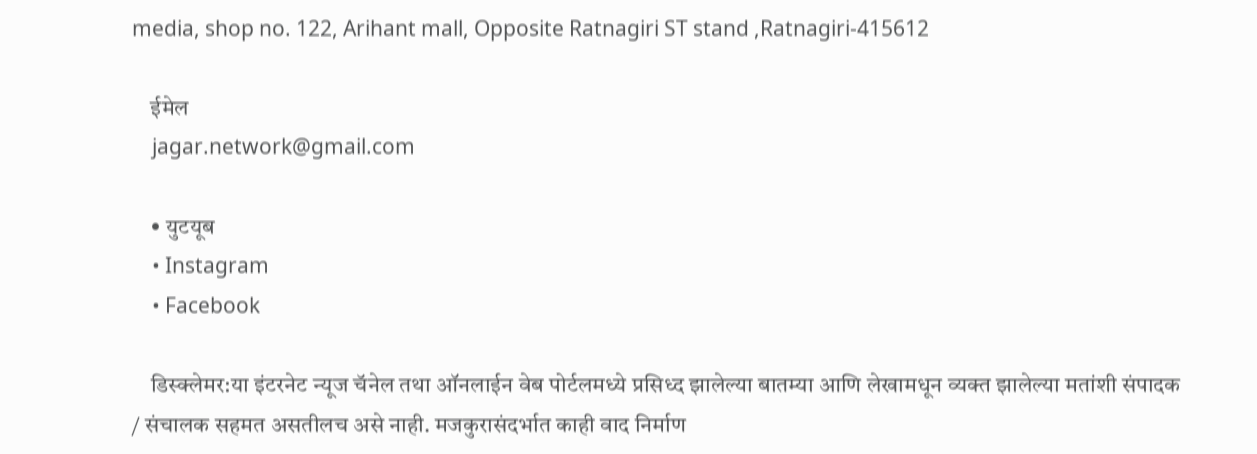media, shop no. 122, Arihant mall, Opposite Ratnagiri ST stand ,Ratnagiri-415612

    ईमेल
    jagar.network@gmail.com

    • युटयूब
    • Instagram
    • Facebook

    डिस्क्लेमर:या इंटरनेट न्यूज चॅनेल तथा ऑनलाईन वेब पोर्टलमध्ये प्रसिध्द झालेल्या बातम्या आणि लेखामधून व्यक्त झालेल्या मतांशी संपादक / संचालक सहमत असतीलच असे नाही. मजकुरासंदर्भात काही वाद निर्माण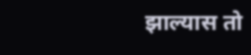झाल्यास तो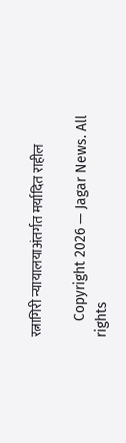रत्नागिरी न्यायालयाअंतर्गत मर्यादित राहील

    Copyright 2026 — Jagar News. All rights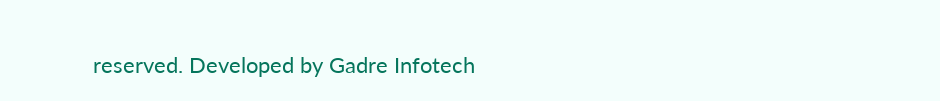reserved. Developed by Gadre Infotech